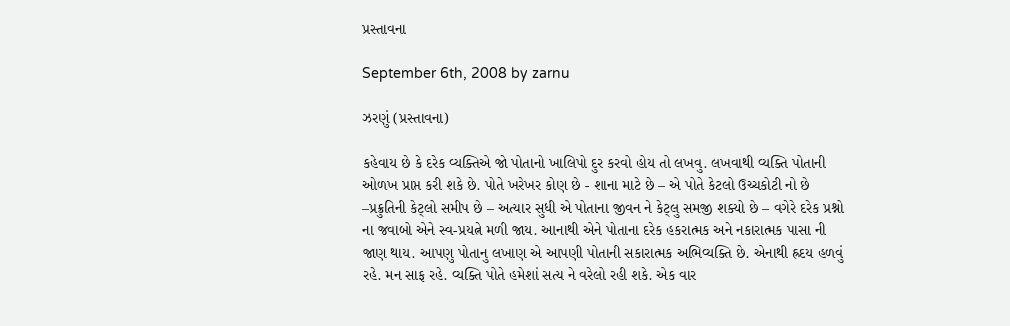પ્રસ્તાવના

September 6th, 2008 by zarnu

ઝરણું (પ્રસ્તાવના)

કહેવાય છે કે દરેક વ્યક્તિએ જો પોતાનો ખાલિપો દુર કરવો હોય તો લખવુ. લખવાથી વ્યક્તિ પોતાની ઓળખ પ્રાપ્ત કરી શકે છે. પોતે ખરેખર કોણ છે - શાના માટે છે – એ પોતે કેટલો ઉચ્ચકોટી નો છે –પ્રક્રુતિની કેટ્લો સમીપ છે – અત્યાર સુધી એ પોતાના જીવન ને કેટ્લુ સમજી શક્યો છે – વગેરે દરેક પ્રશ્નો ના જવાબો એને સ્વ-પ્રયત્ને મળી જાય. આનાથી એને પોતાના દરેક હકરાત્મક અને નકારાત્મક પાસા ની જાણ થાય. આપણુ પોતાનુ લખાણ એ આપણી પોતાની સકારાત્મક અભિવ્યક્તિ છે. એનાથી હ્રદય હળવું રહે. મન સાફ રહે. વ્યક્તિ પોતે હમેશાં સત્ય ને વરેલો રહી શકે. એક વાર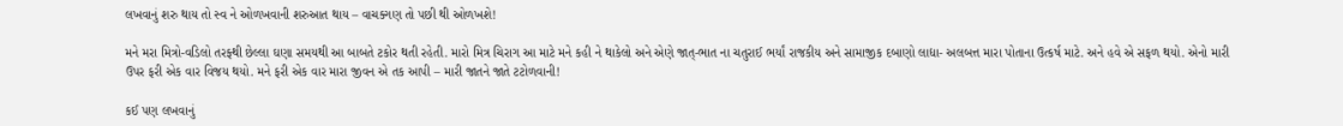લખવાનું શરુ થાય તો સ્વ ને ઓળખવાની શરુઆત થાય – વાચક્ગણ તો પછી થી ઓળખશે!

મને મરા મિત્રો-વડિલો તરફ્થી છેલ્લા ઘણા સમયથી આ બાબતે ટકોર થતી રહેતી. મારો મિત્ર ચિરાગ આ માટે મને કહી ને થાકેલો અને એણે જાત્-ભાત ના ચતુરાઈ ભર્યાં રાજકીય અને સામાજીક દબાણો લાદ્યા- અલબત્ત મારા પોતાના ઉત્કર્ષ માટે. અને હવે એ સફળ થયો. એનો મારી ઉપર ફરી એક વાર વિજય થયો. મને ફરી એક વાર મારા જીવન એ તક આપી – મારી જાતને જાતે ટટોળવાની!

કઈ પણ લખવાનું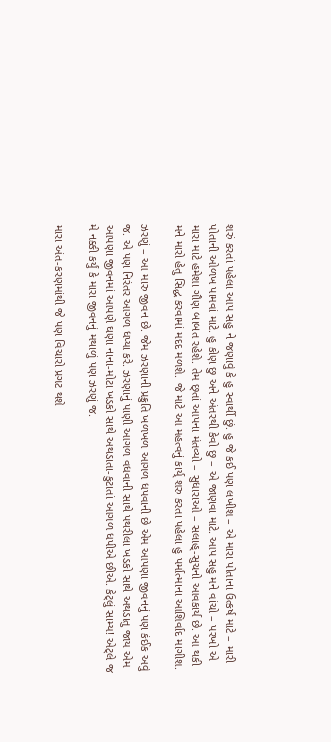શરું કરતાં પહેલા આપ સહુ ને જણાવું કે હુ સ્વાર્થી છું. હુ જે કઈ પણ લખીશ – એ મારા પોતાના ઉત્કર્ષ માટે – મારી પોતાની ઓળખ પામવાં માટે. હુ કોણ છુ અને અંતરથી કેવો છુ – એ જાણવા માટે. આપ સહુ મને વાંચો – પરખો એ મારા માટે હમેશા ગૌણ બાબત રહેશે. તેમ છ્તાં આપના મંતવ્યો – સુધારાઓ – સલાહ્-સુચનો આવકાર્ય છે. આ થકી મને મારો હેતુ સિદ્ધ કરવામાં મદદ મળશે. જે માટે આ મહત્વનું કાર્ય્ શરુ કરતા પહેલા હુ પર્માત્માના આશિર્વાદ માગીશ.

ઝરણું – આ મારુ જીવન છે. જેમ ઝરણાની પ્રક્રુતિ ખળખળ આગળ ધપવાની છે એમ આપણા જીવનનું પણ કંઈક અવું જ. એ પણ નિરંતર આગળ ધપ્યા કરે. ઝરણાનું પાણી આગળ વધવાની સાથે પથરીલા ખડકો સાથે અથડાતુ જાય એમ આપણા જીવનમાં આપણે ઘણા નાના-મોટા ખડકો સાથે અથડાતા-કુટાતાં આગળ ધપીએ છીએ. કેટ્લું સામ્ય! એટ્લે જ મે નક્કી કર્યું કે મારા જીવનનું મથાળું પણ ઝરણું જ.

મારા અંત-કરણમાંથી જે પણ વિચારો પ્રગટ થશે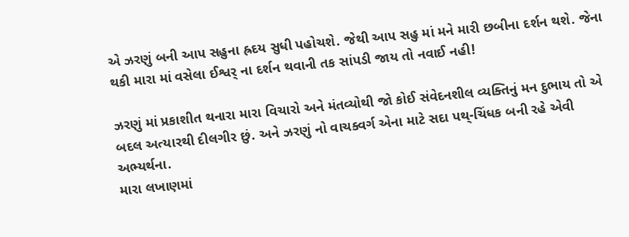એ ઝરણું બની આપ સહુના હ્રદય સુધી પહોચશે. જેથી આપ સહુ માં મને મારી છબીના દર્શન થશે. જેના થકી મારા માં વસેલા ઈશ્વર્ ના દર્શન થવાની તક સાંપડી જાય તો નવાઈ નહી!

ઝરણું માં પ્રકાશીત થનારા મારા વિચારો અને મંતવ્યોથી જો કોઈ સંવેદનશીલ વ્યક્તિનું મન દુભાય તો એ બદલ અત્યારથી દીલગીર છું. અને ઝરણું નો વાચક્વર્ગ એના માટે સદા પથ્-ચિંધક બની રહે એવી અભ્યર્થના.
મારા લખાણમાં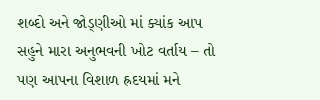શબ્દો અને જોડ્ણીઓ માં ક્યાંક આપ સહુને મારા અનુભવની ખોટ વર્તાય – તો પણ આપના વિશાળ હ્રદયમાં મને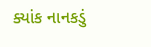ક્યાંક નાનકડું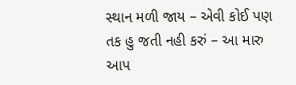સ્થાન મળી જાય – એવી કોઈ પણ તક હુ જતી નહી કરું – આ મારુ આપ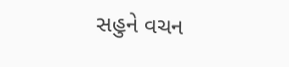સહુને વચન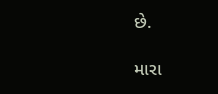છે.

મારા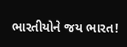ભારતીયોને જય ભારત!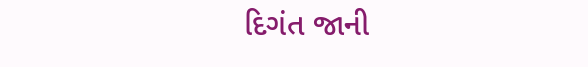દિગંત જાની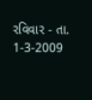રવિવાર - તા. 1-3-2009